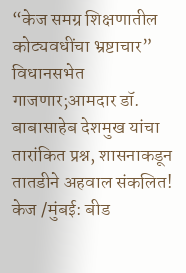“केज समग्र शिक्षणातील कोट्यवधींचा भ्रष्टाचार” विधानसभेत गाजणार;आमदार डॉ. बाबासाहेब देशमुख यांचा तारांकित प्रश्न, शासनाकडून तातडीने अहवाल संकलित!
केज /मुंबई: बीड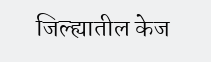जिल्ह्यातील केज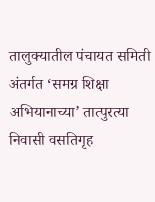तालुक्यातील पंचायत समिती अंतर्गत ‘समग्र शिक्षा अभियानाच्या’ तात्पुरत्या निवासी वसतिगृह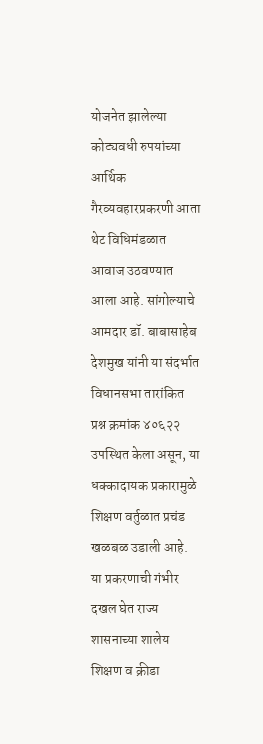योजनेत झालेल्या कोट्यवधी रुपयांच्या आर्थिक गैरव्यवहारप्रकरणी आता थेट विधिमंडळात आवाज उठवण्यात आला आहे. सांगोल्याचे आमदार डॉ. बाबासाहेब देशमुख यांनी या संदर्भात विधानसभा तारांकित प्रश्न क्रमांक ४०६२२ उपस्थित केला असून, या धक्कादायक प्रकारामुळे शिक्षण वर्तुळात प्रचंड खळबळ उडाली आहे. या प्रकरणाची गंभीर दखल घेत राज्य शासनाच्या शालेय शिक्षण व क्रीडा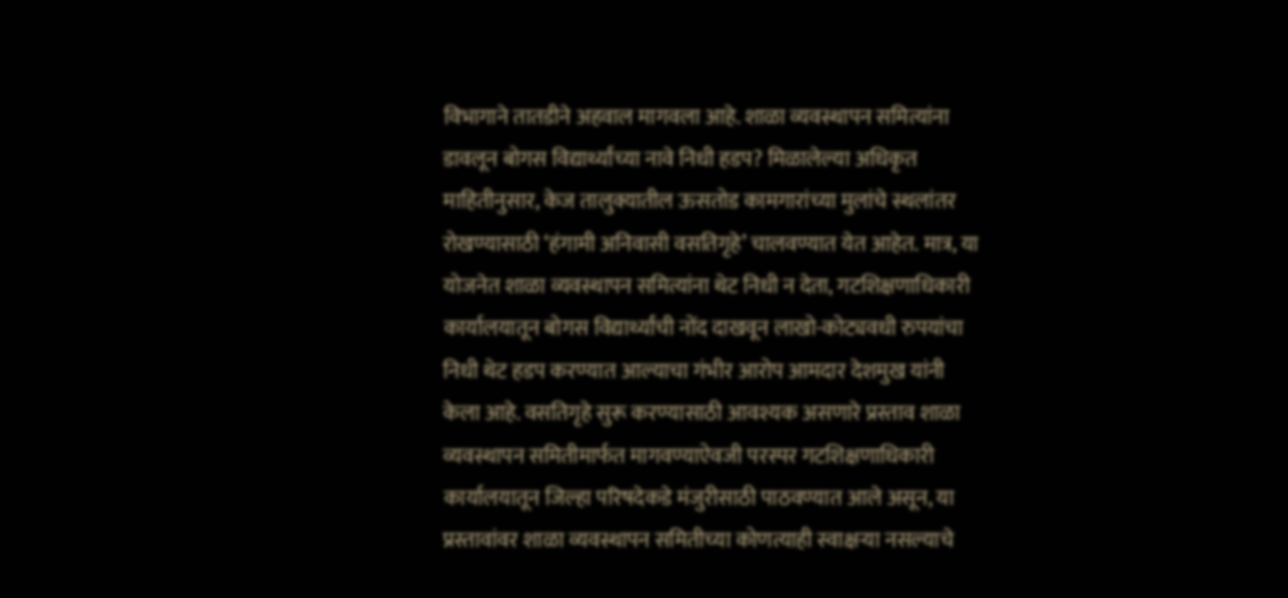विभागाने तातडीने अहवाल मागवला आहे. शाळा व्यवस्थापन समित्यांना डावलून बोगस विद्यार्थ्यांच्या नावे निधी हडप? मिळालेल्या अधिकृत माहितीनुसार, केज तालुक्यातील ऊसतोड कामगारांच्या मुलांचे स्थलांतर रोखण्यासाठी ‘हंगामी अनिवासी वसतिगृहे’ चालवण्यात येत आहेत. मात्र, या योजनेत शाळा व्यवस्थापन समित्यांना थेट निधी न देता, गटशिक्षणाधिकारी कार्यालयातून बोगस विद्यार्थ्यांची नोंद दाखवून लाखो-कोट्यवधी रुपयांचा निधी थेट हडप करण्यात आल्याचा गंभीर आरोप आमदार देशमुख यांनी केला आहे. वसतिगृहे सुरू करण्यासाठी आवश्यक असणारे प्रस्ताव शाळा व्यवस्थापन समितीमार्फत मागवण्याऐवजी परस्पर गटशिक्षणाधिकारी कार्यालयातून जिल्हा परिषदेकडे मंजुरीसाठी पाठवण्यात आले असून, या प्रस्तावांवर शाळा व्यवस्थापन समितीच्या कोणत्याही स्वाक्षऱ्या नसल्याचे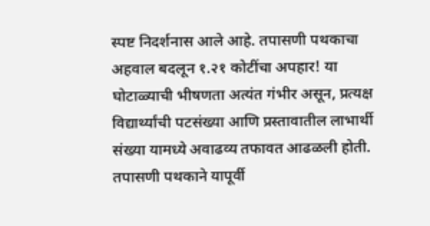स्पष्ट निदर्शनास आले आहे. तपासणी पथकाचा अहवाल बदलून १.२१ कोटींचा अपहार! या घोटाळ्याची भीषणता अत्यंत गंभीर असून, प्रत्यक्ष विद्यार्थ्यांची पटसंख्या आणि प्रस्तावातील लाभार्थी संख्या यामध्ये अवाढव्य तफावत आढळली होती. तपासणी पथकाने यापूर्वी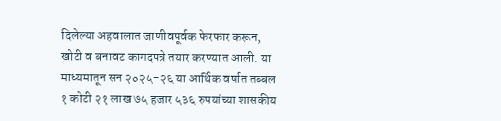दिलेल्या अहवालात जाणीवपूर्वक फेरफार करून, खोटी व बनावट कागदपत्रे तयार करण्यात आली. या माध्यमातून सन २०२५-२६ या आर्थिक वर्षात तब्बल १ कोटी २१ लाख ७५ हजार ५३६ रुपयांच्या शासकीय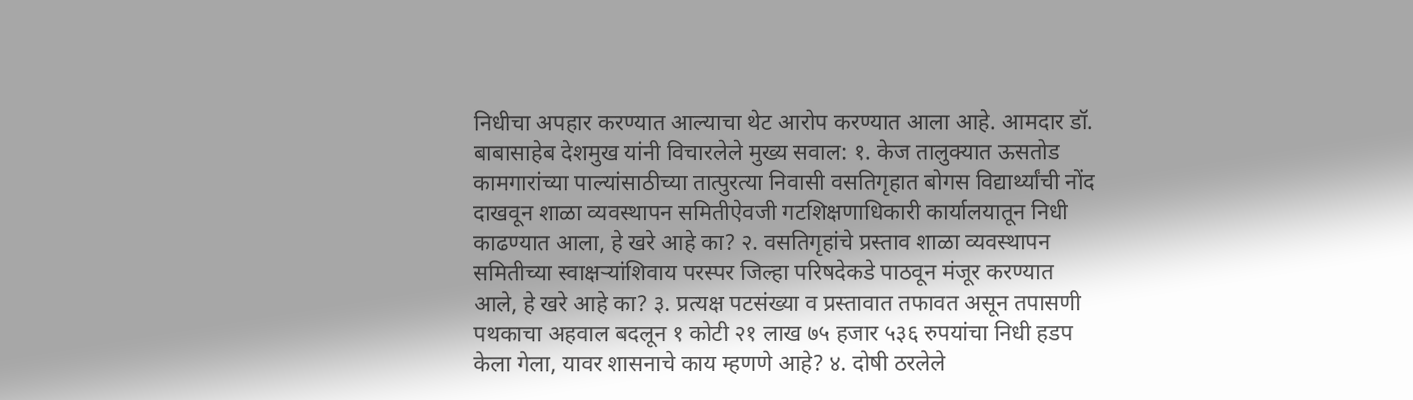निधीचा अपहार करण्यात आल्याचा थेट आरोप करण्यात आला आहे. आमदार डॉ. बाबासाहेब देशमुख यांनी विचारलेले मुख्य सवाल: १. केज तालुक्यात ऊसतोड कामगारांच्या पाल्यांसाठीच्या तात्पुरत्या निवासी वसतिगृहात बोगस विद्यार्थ्यांची नोंद दाखवून शाळा व्यवस्थापन समितीऐवजी गटशिक्षणाधिकारी कार्यालयातून निधी काढण्यात आला, हे खरे आहे का? २. वसतिगृहांचे प्रस्ताव शाळा व्यवस्थापन समितीच्या स्वाक्षऱ्यांशिवाय परस्पर जिल्हा परिषदेकडे पाठवून मंजूर करण्यात आले, हे खरे आहे का? ३. प्रत्यक्ष पटसंख्या व प्रस्तावात तफावत असून तपासणी पथकाचा अहवाल बदलून १ कोटी २१ लाख ७५ हजार ५३६ रुपयांचा निधी हडप केला गेला, यावर शासनाचे काय म्हणणे आहे? ४. दोषी ठरलेले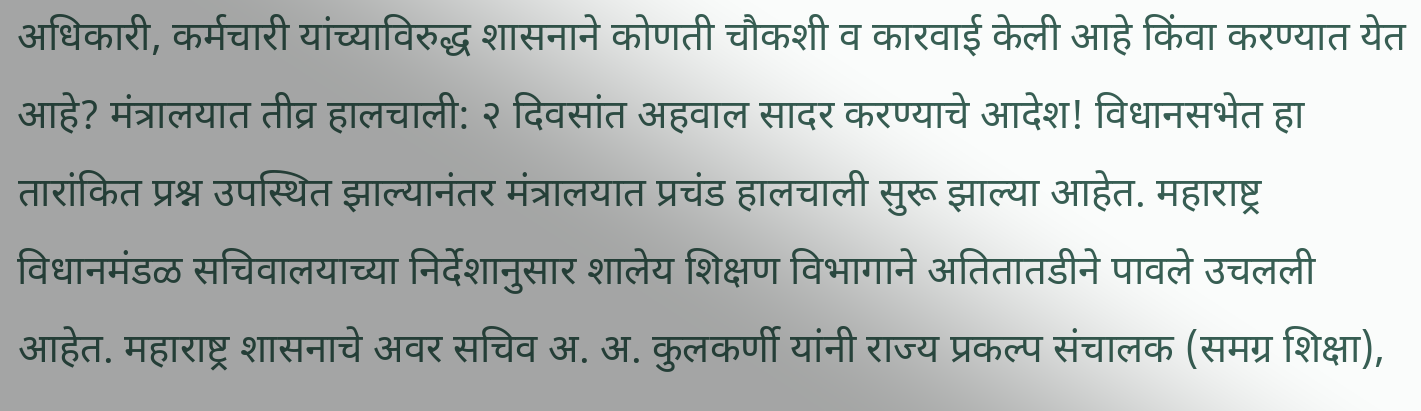अधिकारी, कर्मचारी यांच्याविरुद्ध शासनाने कोणती चौकशी व कारवाई केली आहे किंवा करण्यात येत आहे? मंत्रालयात तीव्र हालचाली: २ दिवसांत अहवाल सादर करण्याचे आदेश! विधानसभेत हा तारांकित प्रश्न उपस्थित झाल्यानंतर मंत्रालयात प्रचंड हालचाली सुरू झाल्या आहेत. महाराष्ट्र विधानमंडळ सचिवालयाच्या निर्देशानुसार शालेय शिक्षण विभागाने अतितातडीने पावले उचलली आहेत. महाराष्ट्र शासनाचे अवर सचिव अ. अ. कुलकर्णी यांनी राज्य प्रकल्प संचालक (समग्र शिक्षा),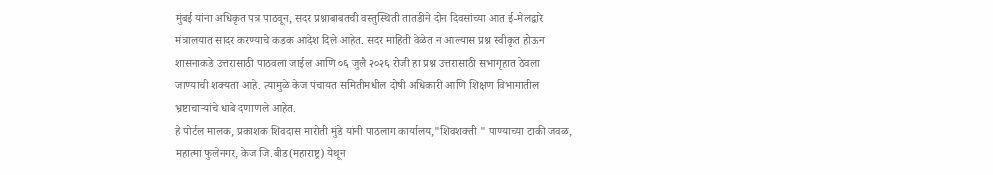मुंबई यांना अधिकृत पत्र पाठवून, सदर प्रश्नाबाबतची वस्तुस्थिती तातडीने दोन दिवसांच्या आत ई-मेलद्वारे मंत्रालयात सादर करण्याचे कडक आदेश दिले आहेत. सदर माहिती वेळेत न आल्यास प्रश्न स्वीकृत होऊन शासनाकडे उत्तरासाठी पाठवला जाईल आणि ०६ जुलै २०२६ रोजी हा प्रश्न उत्तरासाठी सभागृहात ठेवला जाण्याची शक्यता आहे. त्यामुळे केज पंचायत समितीमधील दोषी अधिकारी आणि शिक्षण विभागातील भ्रष्टाचाऱ्यांचे धाबे दणाणले आहेत.
हे पोर्टल मालक, प्रकाशक शिवदास मारोती मुंडे यांनी पाठलाग कार्यालय,"शिवशक्ती " पाण्याच्या टाकी जवळ, महात्मा फुलेनगर, केज जि.बीड(महाराष्ट्र) येथून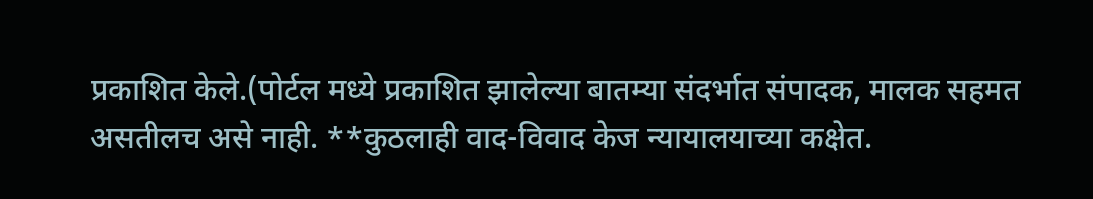प्रकाशित केले.(पोर्टल मध्ये प्रकाशित झालेल्या बातम्या संदर्भात संपादक, मालक सहमत असतीलच असे नाही. **कुठलाही वाद-विवाद केज न्यायालयाच्या कक्षेत.